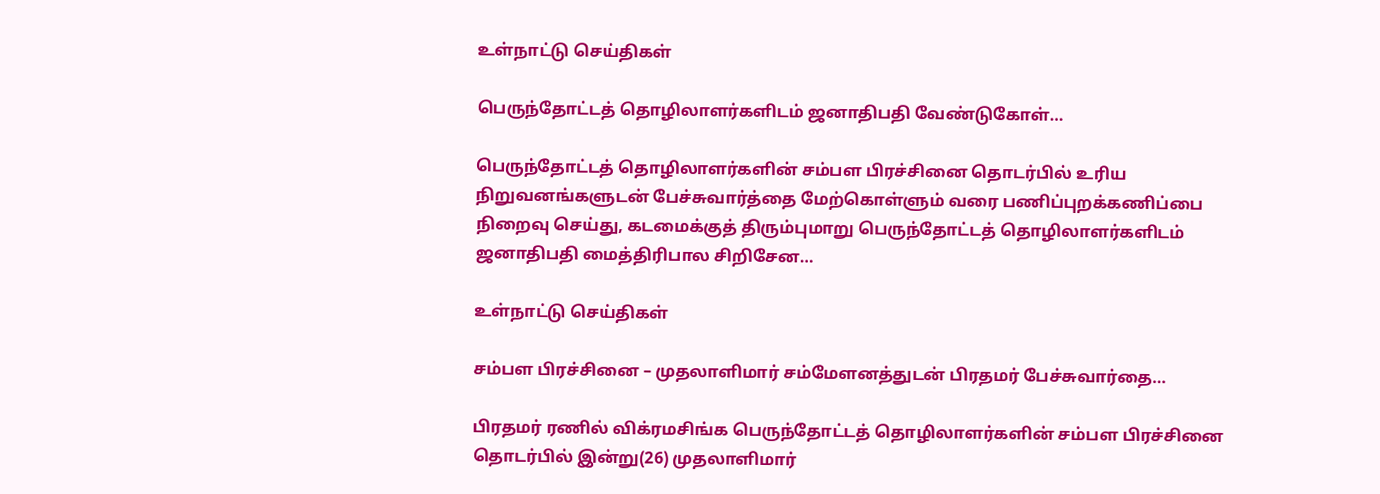உள்நாட்டு செய்திகள்

பெருந்தோட்டத் தொழிலாளர்களிடம் ஜனாதிபதி வேண்டுகோள்…

பெருந்தோட்டத் தொழிலாளர்களின் சம்பள பிரச்சினை தொடர்பில் உரிய நிறுவனங்களுடன் பேச்சுவார்த்தை மேற்கொள்ளும் வரை பணிப்புறக்கணிப்பை நிறைவு செய்து, கடமைக்குத் திரும்புமாறு பெருந்தோட்டத் தொழிலாளர்களிடம் ஜனாதிபதி மைத்திரிபால சிறிசேன…

உள்நாட்டு செய்திகள்

சம்பள பிரச்சினை – முதலாளிமார் சம்மேளனத்துடன் பிரதமர் பேச்சுவார்தை…

பிரதமர் ரணில் விக்ரமசிங்க பெருந்தோட்டத் தொழிலாளர்களின் சம்பள பிரச்சினை தொடர்பில் இன்று(26) முதலாளிமார்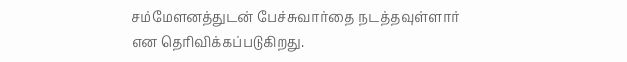சம்மேளனத்துடன் பேச்சுவார்தை நடத்தவுள்ளார் என தெரிவிக்கப்படுகிறது.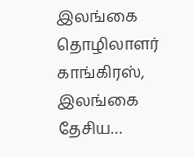இலங்கை தொழிலாளர் காங்கிரஸ், இலங்கை தேசிய…